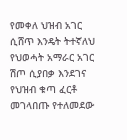የመቀለ ህዝብ አገር ሲሸጥ እንዴት ትተኛለህ የህወሓት አማራር አገር ሽጦ ሲያበቃ እንደገና የህዝብ ቁጣ ፈርቶ መገላበጡ የተለመደው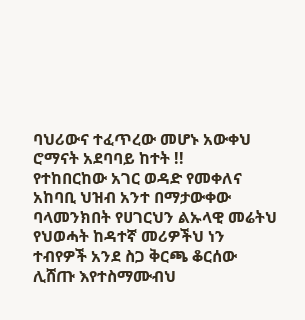ባህሪውና ተፈጥረው መሆኑ አውቀህ ሮማናት አደባባይ ከተት !!
የተከበርከው አገር ወዳድ የመቀለና አከባቢ ህዝብ አንተ በማታውቀው ባላመንክበት የሀገርህን ልኡላዊ መሬትህ የህወሓት ከዳተኛ መሪዎችህ ነን ተብየዎች አንደ ስጋ ቅርጫ ቆርሰው ሊሸጡ እየተስማሙብህ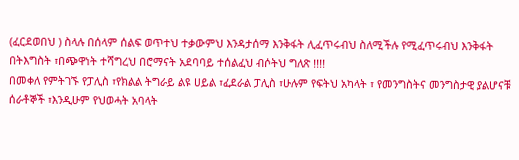(ፈርደወበህ ) ስላሉ በሰላም ሰልፍ ወጥተህ ተቃውምህ እንዳታሰማ እንቅፋት ሊፈጥሩብህ ስለሚችሉ የሚፈጥሩብህ እንቅፋት በትእግስት ፣በጭዋነት ተሻግረህ በሮማናት አደባባይ ተሰልፈህ ብሶትህ ግለጽ !!!!
በመቀለ የምትገኙ የፓሊስ ፣የክልል ትግራይ ልዩ ሀይል ፣ፈደራል ፓሊስ ፣ሁሉም የፍትህ አካላት ፣ የመንግስትና መንግስታዊ ያልሆናቹ ሰራቶኞች ፣እንዲሁም የህወሓት አባላት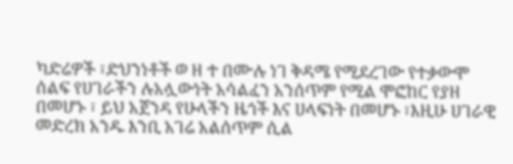ካድሬዎች ፣ድህንነቶች ወ ዘ ተ በሙሉ ነገ ቅዳሜ የሚደረገው የተቃውሞ ሰልፍ የሀገራችን ሉአሏውነት አሳልፈን አንሰጥም የሚል ሞፎከር የያዘ በመሆኑ ፣ ይህ አጀንዳ የሁላችን ዜጎች እና ሀላፍነት በመሆኑ ፣እዚሁ ሀገራዊ መድረክ አንዱ እንቢ አገሬ አልሰጥም ሲል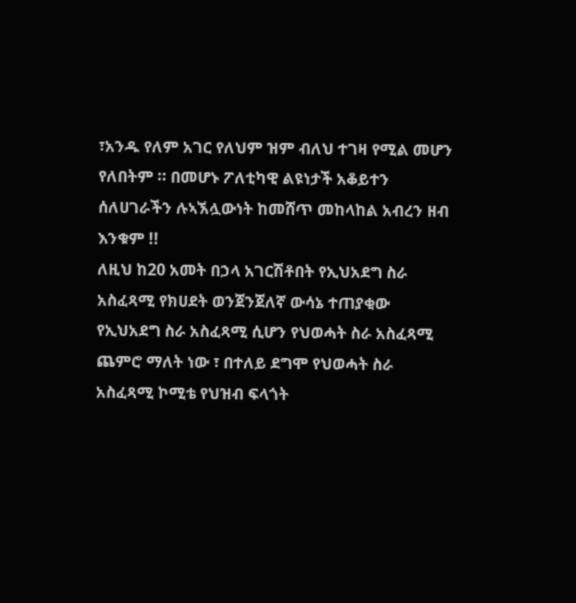፣አንዱ የለም አገር የለህም ዝም ብለህ ተገዛ የሚል መሆን የለበትም ። በመሆኑ ፖለቲካዊ ልዩነታች አቆይተን ሰለሀገራችን ሉኣኧሏውነት ከመሸጥ መከላከል አብረን ዘብ እንቁም !!
ለዚህ ከ20 አመት በኃላ አገርሽቶበት የኢህአደግ ስራ አስፈጻሚ የክሀደት ወንጀንጀለኛ ውሳኔ ተጠያቂው የኢህአደግ ስራ አስፈጻሚ ሲሆን የህወሓት ስራ አስፈጻሚ ጨምሮ ማለት ነው ፣ በተለይ ደግሞ የህወሓት ስራ አስፈጻሚ ኮሚቴ የህዝብ ፍላጎት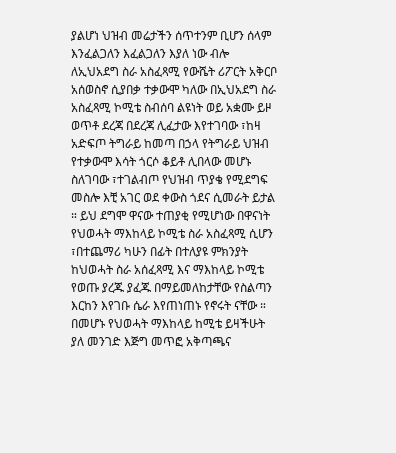ያልሆነ ህዝብ መሬታችን ሰጥተንም ቢሆን ሰላም እንፈልጋለን እፈልጋለን እያለ ነው ብሎ ለኢህአደግ ስራ አስፈጻሚ የውሼት ሪፖርት አቅርቦ አሰወስኖ ሲያበቃ ተቃውሞ ካለው በኢህአደግ ስራ አስፈጻሚ ኮሚቴ ስብሰባ ልዩነት ወይ አቋሙ ይዞ ወጥቶ ደረጃ በደረጃ ሊፈታው እየተገባው ፣ከዛ አድፍጦ ትግራይ ከመጣ በኃላ የትግራይ ህዝብ የተቃውሞ እሳት ጎርሶ ቆይቶ ሊበላው መሆኑ ስለገባው ፣ተገልብጦ የህዝብ ጥያቄ የሚደግፍ መስሎ እቺ አገር ወደ ቀውስ ጎደና ሲመራት ይታል ። ይህ ደግሞ ዋናው ተጠያቂ የሚሆነው በዋናነት የህወሓት ማእከላይ ኮሚቴ ስራ አስፈጻሚ ሲሆን ፣በተጨማሪ ካሁን በፊት በተለያዩ ምክንያት ከህወሓት ስራ አሰፈጻሚ እና ማእከላይ ኮሚቴ የወጡ ያረጁ ያፈጁ በማይመለከታቸው የስልጣን እርከን እየገቡ ሴራ እየጠነጠኑ የኖሩት ናቸው ።
በመሆኑ የህወሓት ማእከላይ ከሚቴ ይዛችሁት ያለ መንገድ እጅግ መጥፎ አቅጣጫና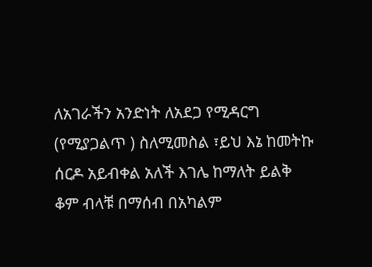ለአገራችን አንድነት ለአደጋ የሚዳርግ (የሚያጋልጥ ) ስለሚመስል ፣ይህ እኔ ከመትኩ ሰርዶ አይብቀል አለች እገሌ ከማለት ይልቅ ቆም ብላቹ በማሰብ በአካልም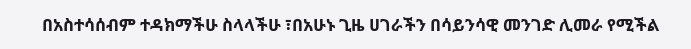በአስተሳሰብም ተዳክማችሁ ስላላችሁ ፣በአሁኑ ጊዜ ሀገራችን በሳይንሳዊ መንገድ ሊመራ የሚችል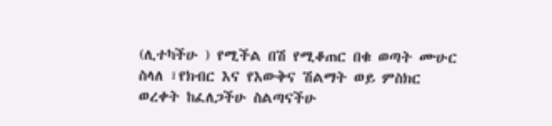(ሊተካችሁ ) የሚችል በሽ የሚቆጠር በቁ ወጣት ሙሁር ስላለ ፣የክብር እና የእውቅና ሽልማት ወይ ምስክር ወረቀት ከፈለጋችሁ ስልጣናችሁ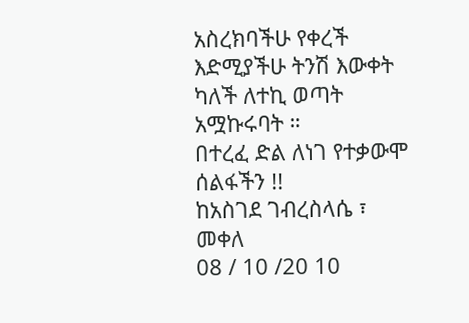አስረክባችሁ የቀረች እድሚያችሁ ትንሽ እውቀት ካለች ለተኪ ወጣት አሟኩሩባት ።
በተረፈ ድል ለነገ የተቃውሞ ሰልፋችን !!
ከአስገደ ገብረስላሴ ፣
መቀለ
08 / 10 /20 10